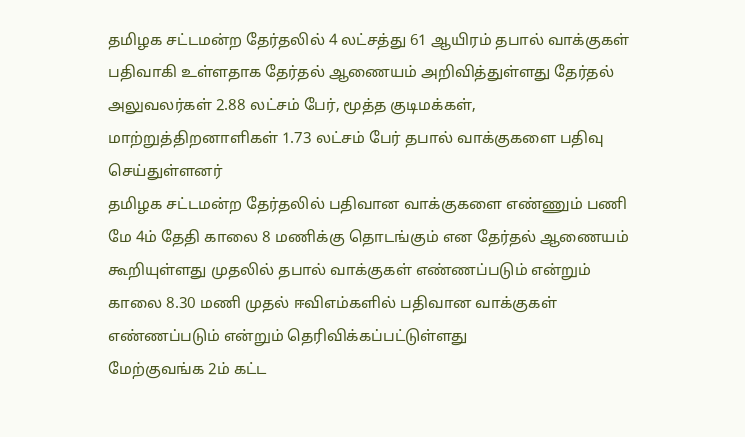தமிழக சட்டமன்ற தேர்தலில் 4 லட்சத்து 61 ஆயிரம் தபால் வாக்குகள் பதிவாகி உள்ளதாக தேர்தல் ஆணையம் அறிவித்துள்ளது தேர்தல் அலுவலர்கள் 2.88 லட்சம் பேர், மூத்த குடிமக்கள், மாற்றுத்திறனாளிகள் 1.73 லட்சம் பேர் தபால் வாக்குகளை பதிவு செய்துள்ளனர்
தமிழக சட்டமன்ற தேர்தலில் பதிவான வாக்குகளை எண்ணும் பணி மே 4ம் தேதி காலை 8 மணிக்கு தொடங்கும் என தேர்தல் ஆணையம் கூறியுள்ளது முதலில் தபால் வாக்குகள் எண்ணப்படும் என்றும் காலை 8.30 மணி முதல் ஈவிஎம்களில் பதிவான வாக்குகள் எண்ணப்படும் என்றும் தெரிவிக்கப்பட்டுள்ளது
மேற்குவங்க 2ம் கட்ட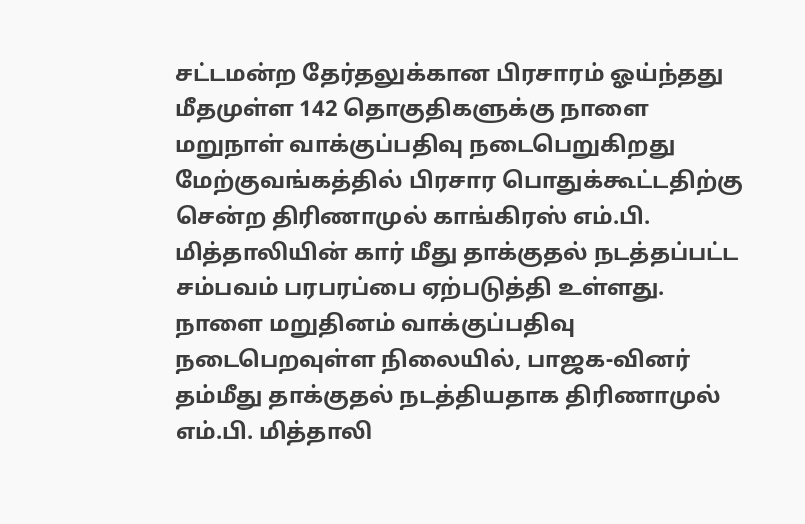சட்டமன்ற தேர்தலுக்கான பிரசாரம் ஓய்ந்தது மீதமுள்ள 142 தொகுதிகளுக்கு நாளை மறுநாள் வாக்குப்பதிவு நடைபெறுகிறது
மேற்குவங்கத்தில் பிரசார பொதுக்கூட்டதிற்கு சென்ற திரிணாமுல் காங்கிரஸ் எம்.பி. மித்தாலியின் கார் மீது தாக்குதல் நடத்தப்பட்ட சம்பவம் பரபரப்பை ஏற்படுத்தி உள்ளது. நாளை மறுதினம் வாக்குப்பதிவு நடைபெறவுள்ள நிலையில், பாஜக-வினர் தம்மீது தாக்குதல் நடத்தியதாக திரிணாமுல் எம்.பி. மித்தாலி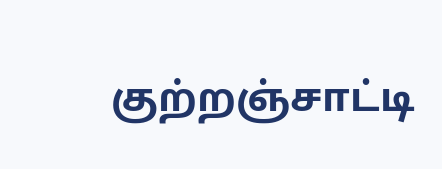குற்றஞ்சாட்டி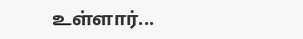உள்ளார்...